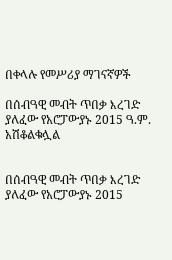በቀላሉ የመሥሪያ ማገናኛዎች

በሰብዓዊ መብት ጥበቃ እረገድ ያለፈው የአሮፓውያኑ 2015 ዓ.ም. አሽቆልቁሏል


በሰብዓዊ መብት ጥበቃ እረገድ ያለፈው የአሮፓውያኑ 2015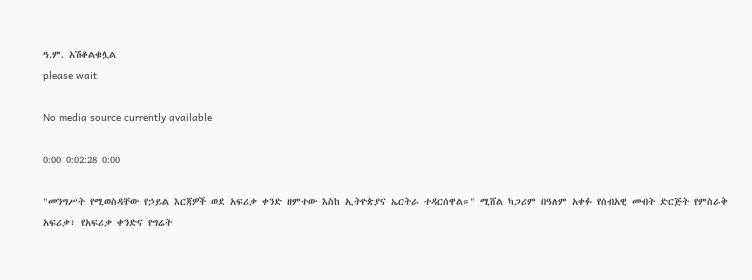ዓ.ም. አሽቆልቁሏል
please wait

No media source currently available

0:00 0:02:28 0:00

"መንግሥት የሚወስዳቸው የኃይል እርጃዎች ወደ አፍሪቃ ቀንድ ዘምተው እስከ ኢትዮጵያና ኤርትራ ተዳርሰዋል።" ሚሸል ካጋሪም በዓለም አቀፉ የሰብአዊ መብት ድርጅት የምስራቅ አፍሪቃ፣ የአፍሪቃ ቀንድና የግሬት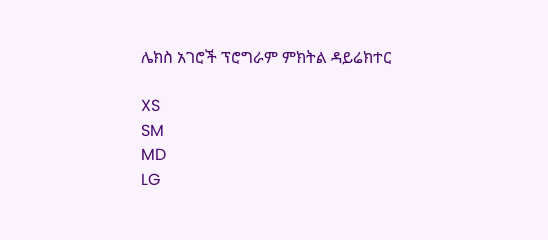ሌክስ አገሮች ፕሮግራም ምክትል ዳይሬክተር

XS
SM
MD
LG